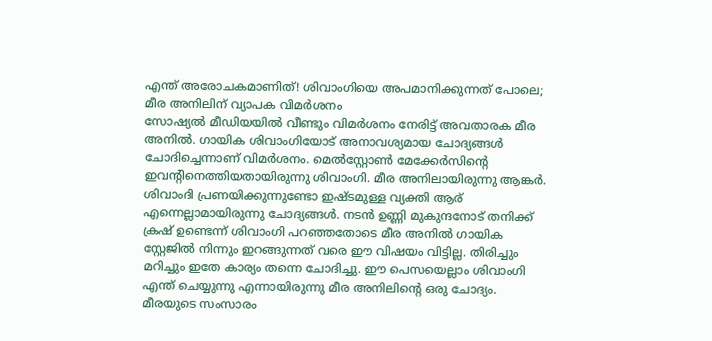എന്ത് അരോചകമാണിത്! ശിവാംഗിയെ അപമാനിക്കുന്നത് പോലെ; മീര അനിലിന് വ്യാപക വിമർശനം
സോഷ്യൽ മീഡിയയിൽ വീണ്ടും വിമർശനം നേരിട്ട് അവതാരക മീര അനിൽ. ഗായിക ശിവാംഗിയോട് അനാവശ്യമായ ചോദ്യങ്ങൾ ചോദിച്ചെന്നാണ് വിമർശനം. മെൽസ്റ്റോൺ മേക്കേർസിന്റെ ഇവന്റിനെത്തിയതായിരുന്നു ശിവാംഗി. മീര അനിലായിരുന്നു ആങ്കർ. ശിവാംദി പ്രണയിക്കുന്നുണ്ടോ ഇഷ്ടമുള്ള വ്യക്തി ആര് എന്നെല്ലാമായിരുന്നു ചോദ്യങ്ങൾ. നടൻ ഉണ്ണി മുകുന്ദനോട് തനിക്ക് ക്രഷ് ഉണ്ടെന്ന് ശിവാംഗി പറഞ്ഞതോടെ മീര അനിൽ ഗായിക സ്റ്റേജിൽ നിന്നും ഇറങ്ങുന്നത് വരെ ഈ വിഷയം വിട്ടില്ല. തിരിച്ചും മറിച്ചും ഇതേ കാര്യം തന്നെ ചോദിച്ചു. ഈ പെസയെല്ലാം ശിവാംഗി എന്ത് ചെയ്യുന്നു എന്നായിരുന്നു മീര അനിലിന്റെ ഒരു ചോദ്യം.
മീരയുടെ സംസാരം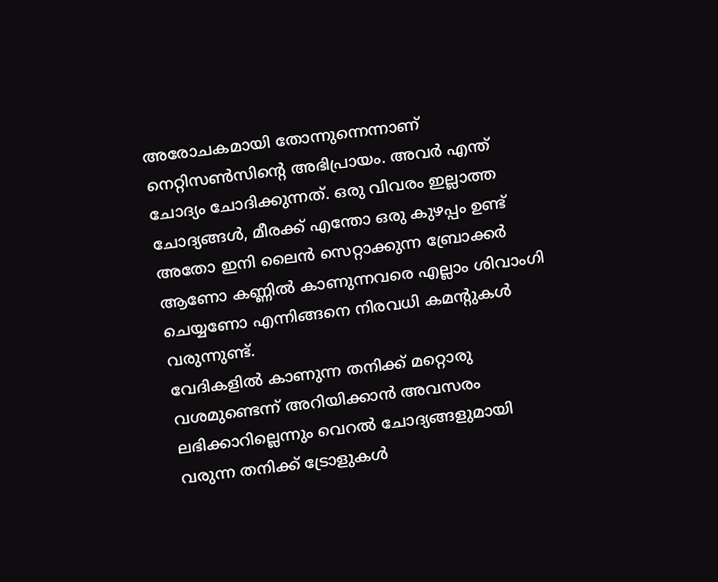അരോചകമായി തോന്നുന്നെന്നാണ് നെറ്റിസൺസിന്റെ അഭിപ്രായം. അവർ എന്ത് ചോദ്യം ചോദിക്കുന്നത്. ഒരു വിവരം ഇല്ലാത്ത ചോദ്യങ്ങൾ, മീരക്ക് എന്തോ ഒരു കുഴപ്പം ഉണ്ട് അതോ ഇനി ലൈൻ സെറ്റാക്കുന്ന ബ്രോക്കർ ആണോ കണ്ണിൽ കാണുന്നവരെ എല്ലാം ശിവാംഗി ചെയ്യണോ എന്നിങ്ങനെ നിരവധി കമന്റുകൾ വരുന്നുണ്ട്.
വേദികളിൽ കാണുന്ന തനിക്ക് മറ്റൊരു വശമുണ്ടെന്ന് അറിയിക്കാൻ അവസരം ലഭിക്കാറില്ലെന്നും വെറൽ ചോദ്യങ്ങളുമായി വരുന്ന തനിക്ക് ട്രോളുകൾ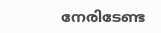നേരിടേണ്ട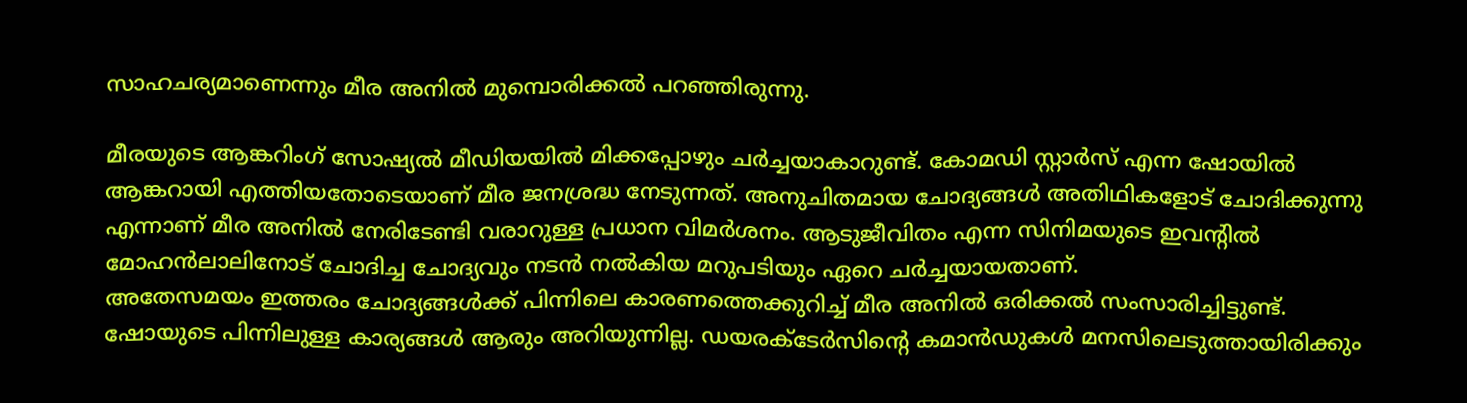സാഹചര്യമാണെന്നും മീര അനിൽ മുമ്പൊരിക്കൽ പറഞ്ഞിരുന്നു.

മീരയുടെ ആങ്കറിംഗ് സോഷ്യൽ മീഡിയയിൽ മിക്കപ്പോഴും ചർച്ചയാകാറുണ്ട്. കോമഡി സ്റ്റാർസ് എന്ന ഷോയിൽ ആങ്കറായി എത്തിയതോടെയാണ് മീര ജനശ്രദ്ധ നേടുന്നത്. അനുചിതമായ ചോദ്യങ്ങൾ അതിഥികളോട് ചോദിക്കുന്നു എന്നാണ് മീര അനിൽ നേരിടേണ്ടി വരാറുള്ള പ്രധാന വിമർശനം. ആടുജീവിതം എന്ന സിനിമയുടെ ഇവന്റിൽ മോഹൻലാലിനോട് ചോദിച്ച ചോദ്യവും നടൻ നൽകിയ മറുപടിയും ഏറെ ചർച്ചയായതാണ്.
അതേസമയം ഇത്തരം ചോദ്യങ്ങൾക്ക് പിന്നിലെ കാരണത്തെക്കുറിച്ച് മീര അനിൽ ഒരിക്കൽ സംസാരിച്ചിട്ടുണ്ട്. ഷോയുടെ പിന്നിലുള്ള കാര്യങ്ങൾ ആരും അറിയുന്നില്ല. ഡയരക്ടേർസിന്റെ കമാൻഡുകൾ മനസിലെടുത്തായിരിക്കും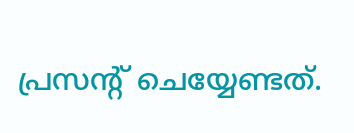പ്രസന്റ് ചെയ്യേണ്ടത്.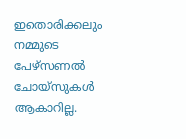ഇതൊരിക്കലും നമ്മുടെ പേഴ്സണൽ ചോയ്സുകൾ ആകാറില്ല.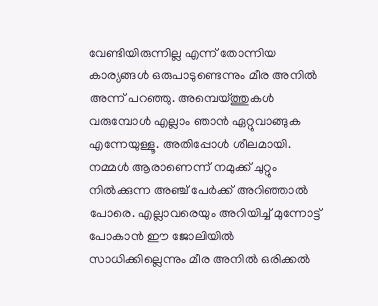വേണ്ടിയിരുന്നില്ല എന്ന് തോന്നിയ കാര്യങ്ങൾ ഒരുപാടുണ്ടെന്നും മീര അനിൽ അന്ന് പറഞ്ഞു. അമ്പെയ്ത്തുകൾ വരുമ്പോൾ എല്ലാം ഞാൻ ഏറ്റുവാങ്ങുക എന്നേയുള്ളൂ. അതിപ്പോൾ ശീലമായി. നമ്മൾ ആരാണെന്ന് നമുക്ക് ചുറ്റും നിൽക്കുന്ന അഞ്ച് പേർക്ക് അറിഞ്ഞാൽ പോരെ. എല്ലാവരെയും അറിയിച്ച് മുന്നോട്ട് പോകാൻ ഈ ജോലിയിൽ സാധിക്കില്ലെന്നും മീര അനിൽ ഒരിക്കൽ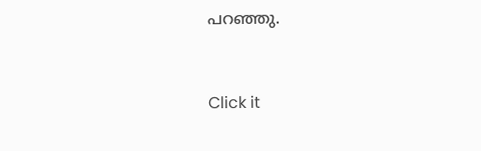പറഞ്ഞു.


Click it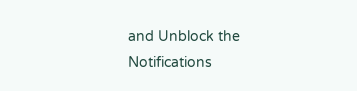and Unblock the Notifications